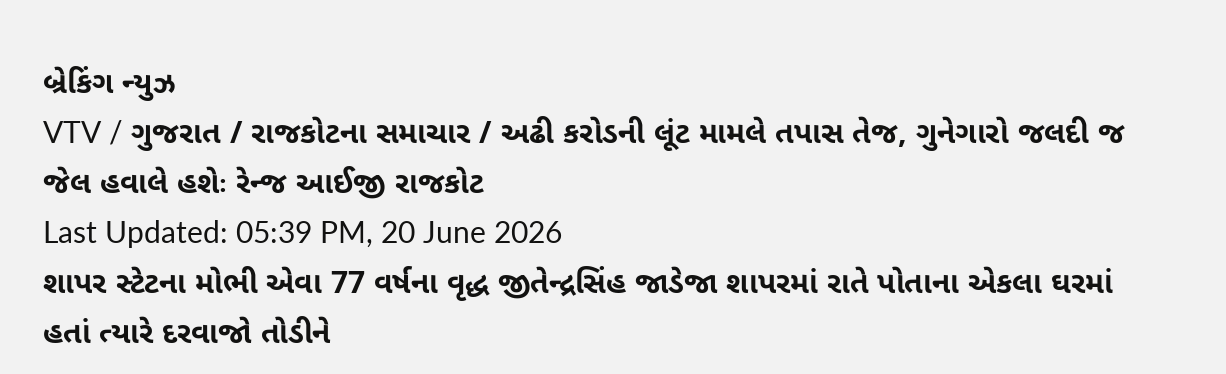બ્રેકિંગ ન્યુઝ
VTV / ગુજરાત / રાજકોટના સમાચાર / અઢી કરોડની લૂંટ મામલે તપાસ તેજ, ગુનેગારો જલદી જ જેલ હવાલે હશેઃ રેન્જ આઈજી રાજકોટ
Last Updated: 05:39 PM, 20 June 2026
શાપર સ્ટેટના મોભી એવા 77 વર્ષના વૃદ્ધ જીતેન્દ્રસિંહ જાડેજા શાપરમાં રાતે પોતાના એકલા ઘરમાં હતાં ત્યારે દરવાજો તોડીને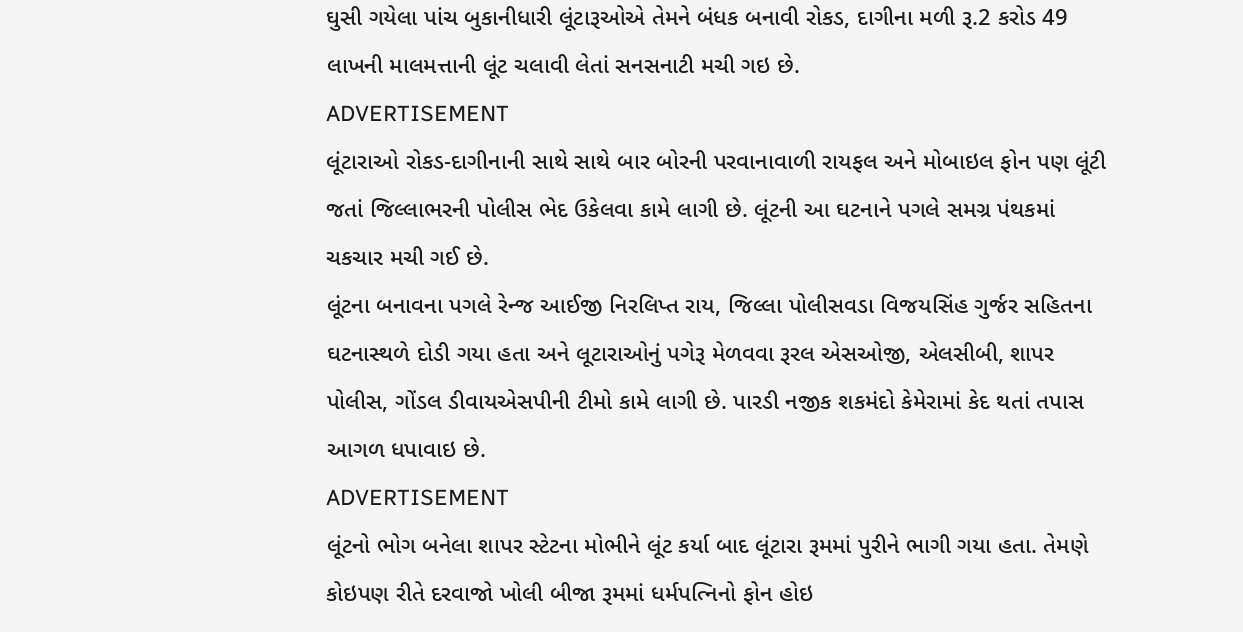ઘુસી ગયેલા પાંચ બુકાનીધારી લૂંટારૂઓએ તેમને બંધક બનાવી રોકડ, દાગીના મળી રૂ.2 કરોડ 49 લાખની માલમત્તાની લૂંટ ચલાવી લેતાં સનસનાટી મચી ગઇ છે.
ADVERTISEMENT
લૂંટારાઓ રોકડ-દાગીનાની સાથે સાથે બાર બોરની પરવાનાવાળી રાયફલ અને મોબાઇલ ફોન પણ લૂંટી જતાં જિલ્લાભરની પોલીસ ભેદ ઉકેલવા કામે લાગી છે. લૂંટની આ ઘટનાને પગલે સમગ્ર પંથકમાં ચકચાર મચી ગઈ છે.
લૂંટના બનાવના પગલે રેન્જ આઈજી નિરલિપ્ત રાય, જિલ્લા પોલીસવડા વિજયસિંહ ગુર્જર સહિતના ઘટનાસ્થળે દોડી ગયા હતા અને લૂટારાઓનું પગેરૂ મેળવવા રૂરલ એસઓજી, એલસીબી, શાપર પોલીસ, ગોંડલ ડીવાયએસપીની ટીમો કામે લાગી છે. પારડી નજીક શકમંદો કેમેરામાં કેદ થતાં તપાસ આગળ ધપાવાઇ છે.
ADVERTISEMENT
લૂંટનો ભોગ બનેલા શાપર સ્ટેટના મોભીને લૂંટ કર્યા બાદ લૂંટારા રૂમમાં પુરીને ભાગી ગયા હતા. તેમણે કોઇપણ રીતે દરવાજો ખોલી બીજા રૂમમાં ધર્મપત્નિનો ફોન હોઇ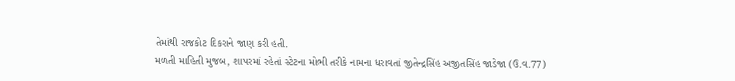તેમાંથી રાજકોટ દિકરાને જાણ કરી હતી.
મળતી માહિતી મુજબ, શાપરમાં રહેતાં સ્ટેટના મોભી તરીકે નામના ધરાવતાં જીતેન્દ્રસિંહ અજીતસિંહ જાડેજા (ઉ.વ.77)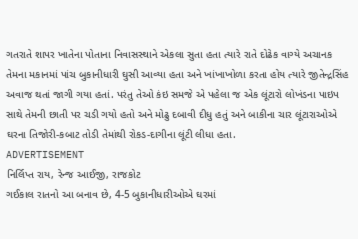ગતરાતે શાપર ખાતેના પોતાના નિવાસસ્થાને એકલા સુતા હતા ત્યારે રાતે દોઢેક વાગ્યે અચાનક તેમના મકાનમાં પાંચ બુકાનીધારી ઘુસી આવ્યા હતા અને ખાંખાખોળા કરતા હોય ત્યારે જીતેન્દ્રસિંહ અવાજ થતાં જાગી ગયા હતાં. પરંતુ તેઓ કંઇ સમજે એ પહેલા જ એક લૂંટારો લોખંડના પાઇપ સાથે તેમની છાતી પર ચડી ગયો હતો અને મોઢુ દબાવી દીધુ હતું અને બાકીના ચાર લૂંટારાઓએ ઘરના તિજોરી-કબાટ તોડી તેમાંથી રોકડ-દાગીના લૂંટી લીધા હતા.
ADVERTISEMENT
નિર્લિપ્ત રાય, રેન્જ આઈજી, રાજકોટ
ગઈકાલ રાતનો આ બનાવ છે, 4-5 બુકાનીધારીઓએ ઘરમાં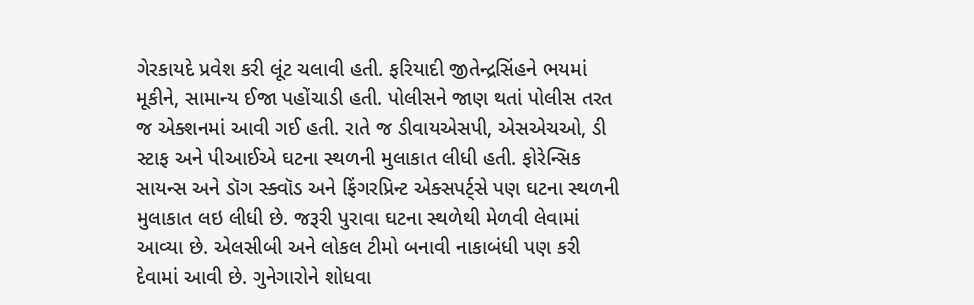ગેરકાયદે પ્રવેશ કરી લૂંટ ચલાવી હતી. ફરિયાદી જીતેન્દ્રસિંહને ભયમાં મૂકીને, સામાન્ય ઈજા પહોંચાડી હતી. પોલીસને જાણ થતાં પોલીસ તરત જ એક્શનમાં આવી ગઈ હતી. રાતે જ ડીવાયએસપી, એસએચઓ, ડી સ્ટાફ અને પીઆઈએ ઘટના સ્થળની મુલાકાત લીધી હતી. ફોરેન્સિક સાયન્સ અને ડૉગ સ્ક્વૉડ અને ફિંગરપ્રિન્ટ એક્સપર્ટ્સે પણ ઘટના સ્થળની મુલાકાત લઇ લીધી છે. જરૂરી પુરાવા ઘટના સ્થળેથી મેળવી લેવામાં આવ્યા છે. એલસીબી અને લોકલ ટીમો બનાવી નાકાબંધી પણ કરી દેવામાં આવી છે. ગુનેગારોને શોધવા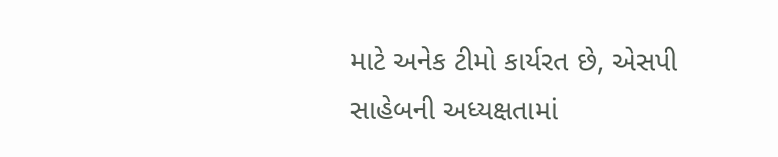માટે અનેક ટીમો કાર્યરત છે, એસપી સાહેબની અધ્યક્ષતામાં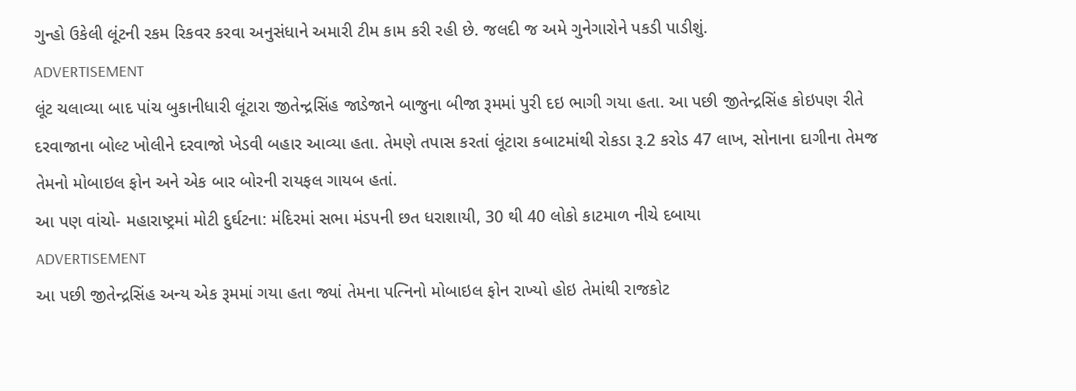ગુન્હો ઉકેલી લૂંટની રકમ રિકવર કરવા અનુસંધાને અમારી ટીમ કામ કરી રહી છે. જલદી જ અમે ગુનેગારોને પકડી પાડીશું.
ADVERTISEMENT
લૂંટ ચલાવ્યા બાદ પાંચ બુકાનીધારી લૂંટારા જીતેન્દ્રસિંહ જાડેજાને બાજુના બીજા રૂમમાં પુરી દઇ ભાગી ગયા હતા. આ પછી જીતેન્દ્રસિંહ કોઇપણ રીતે દરવાજાના બોલ્ટ ખોલીને દરવાજો ખેડવી બહાર આવ્યા હતા. તેમણે તપાસ કરતાં લૂંટારા કબાટમાંથી રોકડા રૂ.2 કરોડ 47 લાખ, સોનાના દાગીના તેમજ તેમનો મોબાઇલ ફોન અને એક બાર બોરની રાયફલ ગાયબ હતાં.
આ પણ વાંચો- મહારાષ્ટ્રમાં મોટી દુર્ઘટના: મંદિરમાં સભા મંડપની છત ધરાશાયી, 30 થી 40 લોકો કાટમાળ નીચે દબાયા
ADVERTISEMENT
આ પછી જીતેન્દ્રસિંહ અન્ય એક રૂમમાં ગયા હતા જ્યાં તેમના પત્નિનો મોબાઇલ ફોન રાખ્યો હોઇ તેમાંથી રાજકોટ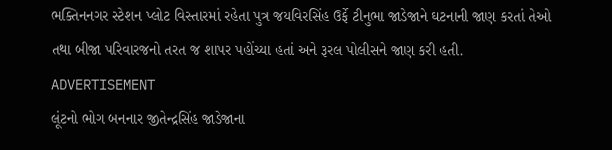ભક્તિનનગર સ્ટેશન પ્લોટ વિસ્તારમાં રહેતા પુત્ર જયવિરસિંહ ઉર્ફે ટીનુભા જાડેજાને ઘટનાની જાણ કરતાં તેઓ તથા બીજા પરિવારજનો તરત જ શાપર પહોંચ્યા હતાં અને રૂરલ પોલીસને જાણ કરી હતી.
ADVERTISEMENT
લૂંટનો ભોગ બનનાર જીતેન્દ્રસિંહ જાડેજાના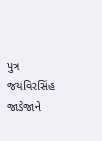પુત્ર જયવિરસિંહ જાડેજાને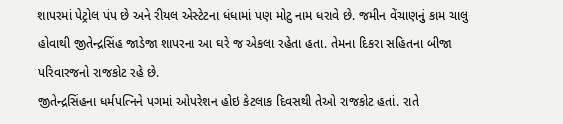શાપરમાં પેટ્રોલ પંપ છે અને રીયલ એસ્ટેટના ધંધામાં પણ મોટુ નામ ધરાવે છે. જમીન વેંચાણનું કામ ચાલુ હોવાથી જીતેન્દ્રસિંહ જાડેજા શાપરના આ ઘરે જ એકલા રહેતા હતા. તેમના દિકરા સહિતના બીજા પરિવારજનો રાજકોટ રહે છે.
જીતેન્દ્રસિંહના ધર્મપત્નિને પગમાં ઓપરેશન હોઇ કેટલાક દિવસથી તેઓ રાજકોટ હતાં. રાતે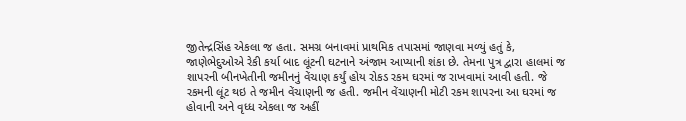જીતેન્દ્રસિંહ એકલા જ હતા. સમગ્ર બનાવમાં પ્રાથમિક તપાસમાં જાણવા મળ્યું હતું કે, જાણેભેદુઓએ રેકી કર્યા બાદ લૂંટની ઘટનાને અંજામ આપ્યાની શંકા છે. તેમના પુત્ર દ્વારા હાલમાં જ શાપરની બીનખેતીની જમીનનું વેંચાણ કર્યું હોય રોકડ રકમ ઘરમાં જ રાખવામાં આવી હતી. જે રકમની લૂંટ થઇ તે જમીન વેંચાણની જ હતી. જમીન વેંચાણની મોટી રકમ શાપરના આ ઘરમાં જ હોવાની અને વૃધ્ધ એકલા જ અહીં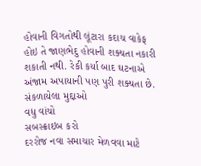હોવાની વિગતોથી લૂંટારા કદાચ વાકેફ હોઇ તે જાણભેદુ હોવાની શક્યતા નકારી શકાતી નથી. રેકી કર્યા બાદ ઘટનાએ અંજામ અપાયાની પણ પુરી શક્યતા છે.
સંકળાયેલા મુદ્દાઓ
વધુ વાંચો
સબસ્ક્રાઇબ કરો
દરરોજ નવા સમાચાર મેળવવા માટે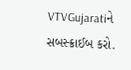VTVGujaratiને સબસ્ક્રાઈબ કરો.